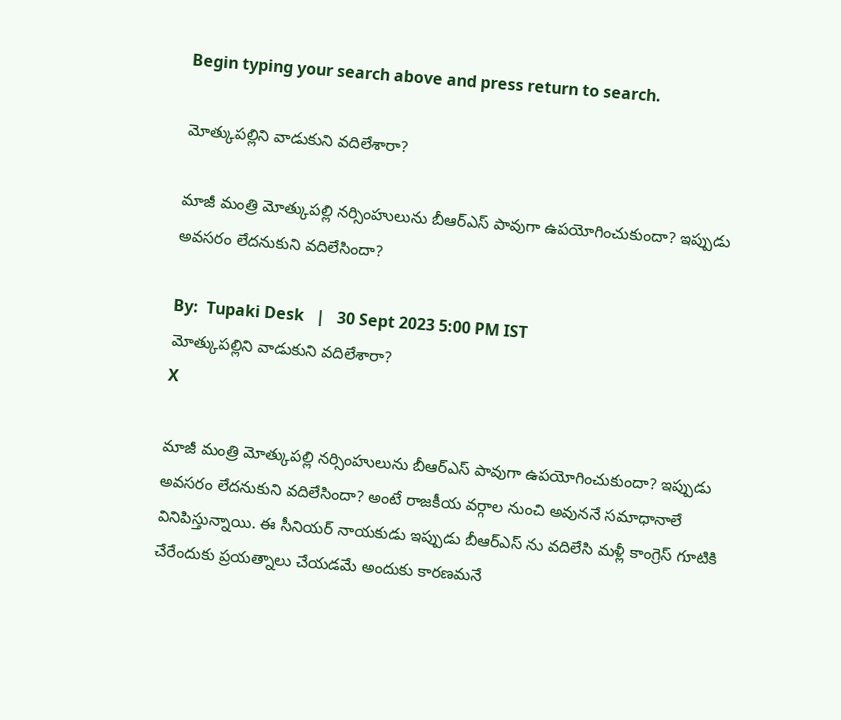Begin typing your search above and press return to search.

మోత్కుపల్లిని వాడుకుని వదిలేశారా?

మాజీ మంత్రి మోత్కుపల్లి నర్సింహులును బీఆర్ఎస్ పావుగా ఉపయోగించుకుందా? ఇప్పుడు అవసరం లేదనుకుని వదిలేసిందా?

By:  Tupaki Desk   |   30 Sept 2023 5:00 PM IST
మోత్కుపల్లిని వాడుకుని వదిలేశారా?
X

మాజీ మంత్రి మోత్కుపల్లి నర్సింహులును బీఆర్ఎస్ పావుగా ఉపయోగించుకుందా? ఇప్పుడు అవసరం లేదనుకుని వదిలేసిందా? అంటే రాజకీయ వర్గాల నుంచి అవుననే సమాధానాలే వినిపిస్తున్నాయి. ఈ సీనియర్ నాయకుడు ఇప్పుడు బీఆర్ఎస్ ను వదిలేసి మళ్లీ కాంగ్రెస్ గూటికి చేరేందుకు ప్రయత్నాలు చేయడమే అందుకు కారణమనే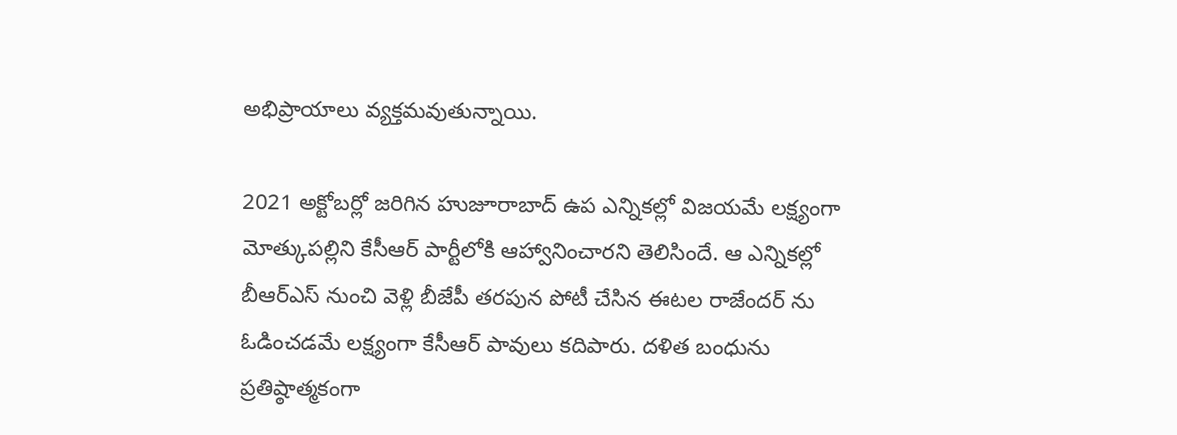అభిప్రాయాలు వ్యక్తమవుతున్నాయి.

2021 అక్టోబర్లో జరిగిన హుజూరాబాద్ ఉప ఎన్నికల్లో విజయమే లక్ష్యంగా మోత్కుపల్లిని కేసీఆర్ పార్టీలోకి ఆహ్వానించారని తెలిసిందే. ఆ ఎన్నికల్లో బీఆర్ఎస్ నుంచి వెళ్లి బీజేపీ తరపున పోటీ చేసిన ఈటల రాజేందర్ ను ఓడించడమే లక్ష్యంగా కేసీఆర్ పావులు కదిపారు. దళిత బంధును ప్రతిష్ఠాత్మకంగా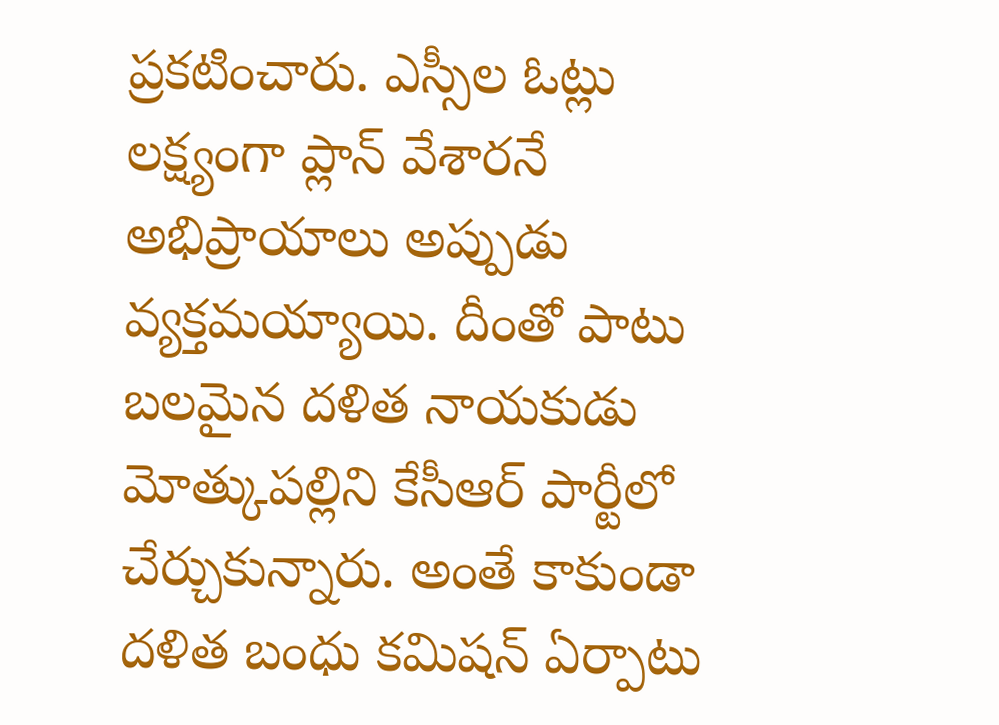ప్రకటించారు. ఎస్సీల ఓట్లు లక్ష్యంగా ప్లాన్ వేశారనే అభిప్రాయాలు అప్పుడు వ్యక్తమయ్యాయి. దీంతో పాటు బలమైన దళిత నాయకుడు మోత్కుపల్లిని కేసీఆర్ పార్టీలో చేర్చుకున్నారు. అంతే కాకుండా దళిత బంధు కమిషన్ ఏర్పాటు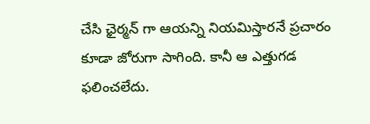చేసి ఛైర్మన్ గా ఆయన్ని నియమిస్తారనే ప్రచారం కూడా జోరుగా సాగింది. కానీ ఆ ఎత్తుగడ ఫలించలేదు.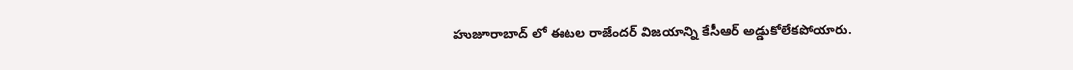హుజూరాబాద్ లో ఈటల రాజేందర్ విజయాన్ని కేసీఆర్ అడ్డుకోలేకపోయారు.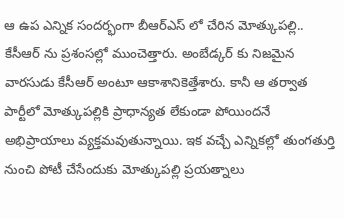ఆ ఉప ఎన్నిక సందర్భంగా బీఆర్ఎస్ లో చేరిన మోత్కుపల్లి.. కేసీఆర్ ను ప్రశంసల్లో ముంచెత్తారు. అంబేడ్కర్ కు నిజమైన వారసుడు కేసీఆర్ అంటూ ఆకాశానికెత్తేశారు. కానీ ఆ తర్వాత పార్టీలో మోత్కుపల్లికి ప్రాధాన్యత లేకుండా పోయిందనే అభిప్రాయాలు వ్యక్తమవుతున్నాయి. ఇక వచ్చే ఎన్నికల్లో తుంగతుర్తి నుంచి పోటీ చేసేందుకు మోత్కుపల్లి ప్రయత్నాలు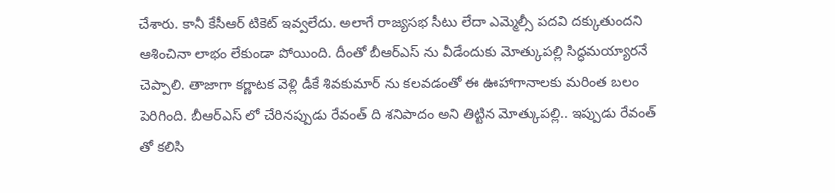చేశారు. కానీ కేసీఆర్ టికెట్ ఇవ్వలేదు. అలాగే రాజ్యసభ సీటు లేదా ఎమ్మెల్సీ పదవి దక్కుతుందని ఆశించినా లాభం లేకుండా పోయింది. దీంతో బీఆర్ఎస్ ను వీడేందుకు మోత్కుపల్లి సిద్ధమయ్యారనే చెప్పాలి. తాజాగా కర్ణాటక వెళ్లి డీకే శివకుమార్ ను కలవడంతో ఈ ఊహాగానాలకు మరింత బలం పెరిగింది. బీఆర్ఎస్ లో చేరినప్పుడు రేవంత్ ది శనిపాదం అని తిట్టిన మోత్కుపల్లి.. ఇప్పుడు రేవంత్ తో కలిసి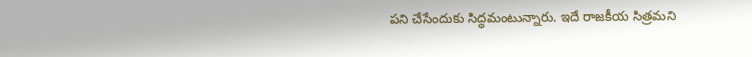పని చేసేందుకు సిద్ధమంటున్నారు. ఇదే రాజకీయ సిత్రమని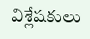విశ్లేషకులు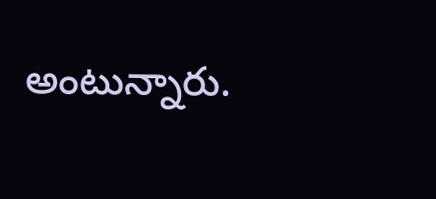అంటున్నారు.